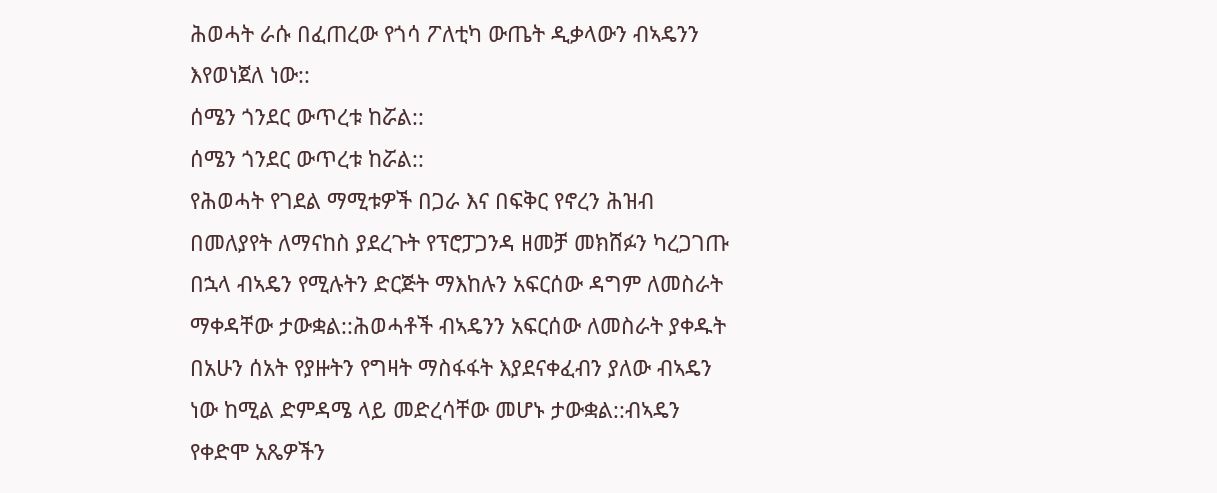ሕወሓት ራሱ በፈጠረው የጎሳ ፖለቲካ ውጤት ዲቃላውን ብኣዴንን እየወነጀለ ነው::
ሰሜን ጎንደር ውጥረቱ ከሯል::
ሰሜን ጎንደር ውጥረቱ ከሯል::
የሕወሓት የገደል ማሚቱዎች በጋራ እና በፍቅር የኖረን ሕዝብ በመለያየት ለማናከስ ያደረጉት የፕሮፓጋንዳ ዘመቻ መክሸፉን ካረጋገጡ በኋላ ብኣዴን የሚሉትን ድርጅት ማእከሉን አፍርሰው ዳግም ለመስራት ማቀዳቸው ታውቋል::ሕወሓቶች ብኣዴንን አፍርሰው ለመስራት ያቀዱት በአሁን ሰአት የያዙትን የግዛት ማስፋፋት እያደናቀፈብን ያለው ብኣዴን ነው ከሚል ድምዳሜ ላይ መድረሳቸው መሆኑ ታውቋል::ብኣዴን የቀድሞ አጼዎችን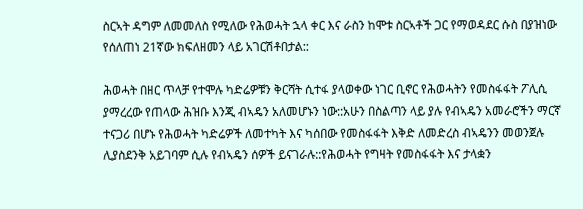ስርኣት ዳግም ለመመለስ የሚለው የሕወሓት ኋላ ቀር እና ራስን ከሞቱ ስርኣቶች ጋር የማወዳደር ሱስ በያዝነው የሰለጠነ 21ኛው ክፍለዘመን ላይ አገርሽቶበታል::

ሕወሓት በዘር ጥላቻ የተሞሉ ካድሬዎቹን ቅርሻት ሲተፋ ያላወቀው ነገር ቢኖር የሕወሓትን የመስፋፋት ፖሊሲ ያማረረው የጠላው ሕዝቡ እንጂ ብኣዴን አለመሆኑን ነው::አሁን በስልጣን ላይ ያሉ የብኣዴን አመራሮችን ማርኛ ተናጋሪ በሆኑ የሕወሓት ካድሬዎች ለመተካት እና ካሰበው የመስፋፋት እቅድ ለመድረስ ብኣዴንን መወንጀሉ ሊያስደንቅ አይገባም ሲሉ የብኣዴን ሰዎች ይናገራሉ::የሕወሓት የግዛት የመስፋፋት እና ታላቋን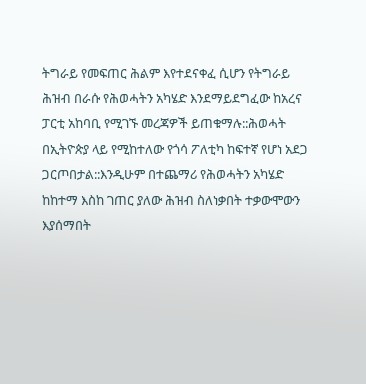ትግራይ የመፍጠር ሕልም እየተደናቀፈ ሲሆን የትግራይ ሕዝብ በራሱ የሕወሓትን አካሄድ እንደማይደግፈው ከአረና ፓርቲ አከባቢ የሚገኙ መረጃዎች ይጠቁማሉ::ሕወሓት በኢትዮጵያ ላይ የሚከተለው የጎሳ ፖለቲካ ከፍተኛ የሆነ አደጋ ጋርጦበታል::እንዲሁም በተጨማሪ የሕወሓትን አካሄድ ከከተማ እስከ ገጠር ያለው ሕዝብ ስለነቃበት ተቃውሞውን እያሰማበት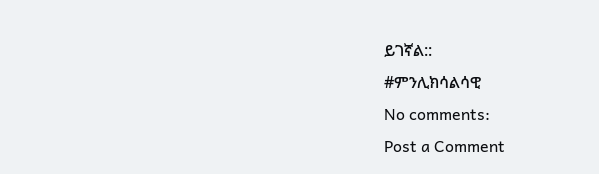ይገኛል::
#ምንሊክሳልሳዊ
No comments:
Post a Comment